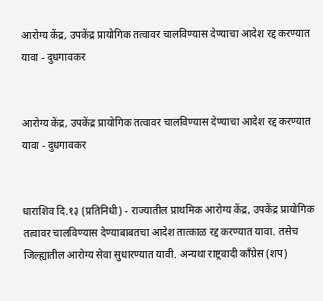आरोग्य केंद्र, उपकेंद्र प्रायोगिक तत्वावर चालविण्यास देण्याचा आदेश रद्द करण्यात यावा - दुधगावकर


आरोग्य केंद्र, उपकेंद्र प्रायोगिक तत्वावर चालविण्यास देण्याचा आदेश रद्द करण्यात यावा - दुधगावकर


धाराशिव दि.१३ (प्रतिनिधी) - राज्यातील प्राथमिक आरोग्य केंद्र, उपकेंद्र प्रायोगिक तत्वावर चालविण्यास देण्याबाबतचा आदेश तात्काळ रद्द करण्यात यावा. तसेच जिल्ह्यातील आरोग्य सेवा सुधारण्यात यावी. अन्यथा राष्ट्रवादी काँग्रेस‌ (शप)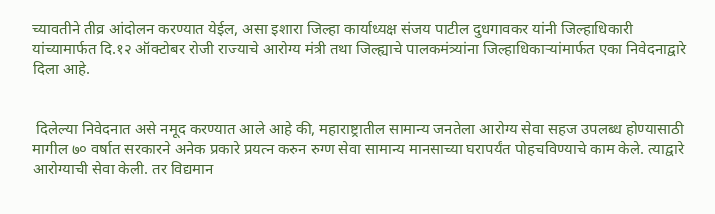च्यावतीने तीव्र आंदोलन करण्यात येईल, असा इशारा जिल्हा कार्याध्यक्ष संजय पाटील दुधगावकर यांनी जिल्हाधिकारी यांच्यामार्फत दि.१२ ऑक्टोबर रोजी राज्याचे आरोग्य मंत्री तथा जिल्ह्याचे पालकमंत्र्यांना जिल्हाधिकाऱ्यांमार्फत एका निवेदनाद्वारे दिला आहे.


 दिलेल्या निवेदनात असे नमूद करण्यात आले आहे की, महाराष्ट्रातील सामान्य जनतेला आरोग्य सेवा सहज उपलब्ध होण्यासाठी मागील ७० वर्षात सरकारने अनेक प्रकारे प्रयत्न करुन रुग्ण सेवा सामान्य मानसाच्या घरापर्यंत पोहचविण्याचे काम केले. त्याद्वारे आरोग्याची सेवा केली. तर विद्यमान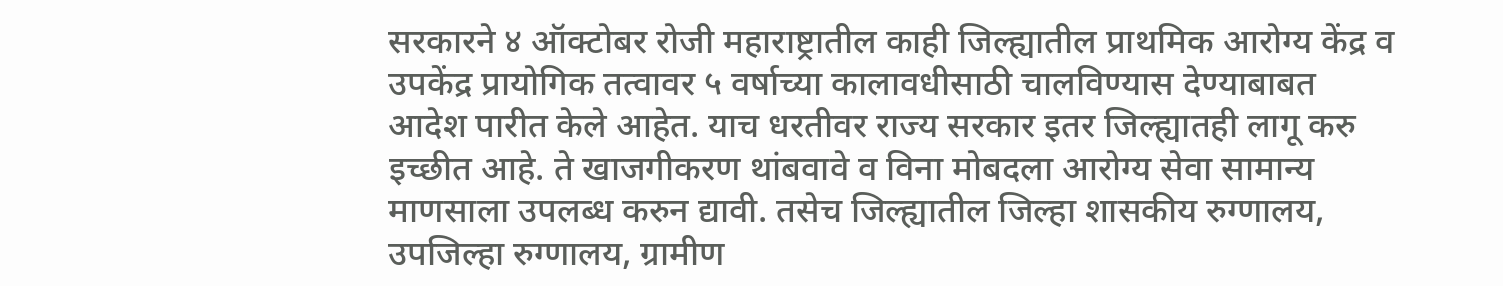सरकारने ४ ऑक्टोबर रोजी महाराष्ट्रातील काही जिल्ह्यातील प्राथमिक आरोग्य केंद्र व उपकेंद्र प्रायोगिक तत्वावर ५ वर्षाच्या कालावधीसाठी चालविण्यास देण्याबाबत आदेश पारीत केले आहेत. याच धरतीवर राज्य सरकार इतर जिल्ह्यातही लागू करु इच्छीत आहे. ते खाजगीकरण थांबवावे व विना मोबदला आरोग्य सेवा सामान्य माणसाला उपलब्ध करुन द्यावी. तसेच जिल्ह्यातील जिल्हा शासकीय रुग्णालय, उपजिल्हा रुग्णालय, ग्रामीण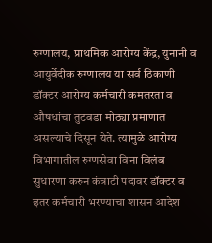रुग्णालय, प्राथमिक आरोग्य केंद्र, युनानी व आयुर्वेदीक रुग्णालय या सर्व ठिकाणी डॉक्टर आरोग्य कर्मचारी कमतरता व औषधांचा तुटवडा मोठ्या प्रमाणात असल्याचे दिसून येते. त्यामुळे आरोग्य विभागातील रुग्णसेवा विना विलंब सुधारणा करुन कंत्राटी पदावर डॉक्टर व इतर कर्मचारी भरण्याचा शासन आदेश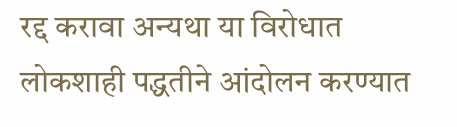रद्द करावा अन्यथा या विरोधात लोकशाही पद्धतीने आंदोलन करण्यात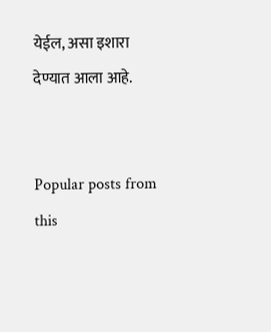येईल, असा इशारा देण्यात आला आहे.


Popular posts from this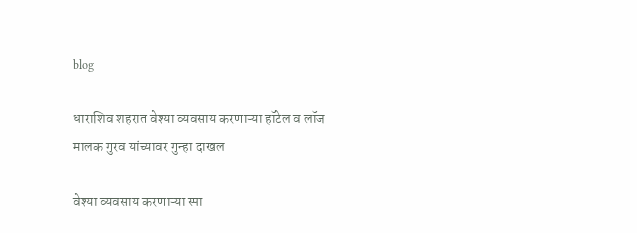blog

धाराशिव शहरात वेश्या व्यवसाय करणाऱ्या हॉटेल व लॉज मालक गुरव यांच्यावर गुन्हा दाखल

वेश्या व्यवसाय करणाऱ्या स्पा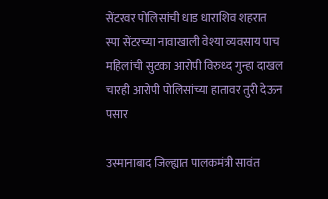सेंटरवर पोलिसांची धाड धाराशिव शहरात स्पा सेंटरच्या नावाखाली वेश्या व्यवसाय पाच महिलांची सुटका आरोपी विरुध्द गुन्हा दाखल चारही आरोपी पोलिसांच्या हातावर तुरी देऊन पसार

उस्मानाबाद जिल्ह्यात पालकमंत्री सावंत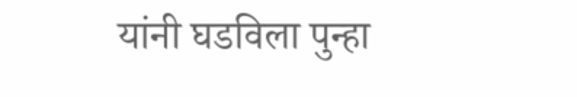यांनी घडविला पुन्हा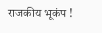राजकीय भूकंप !